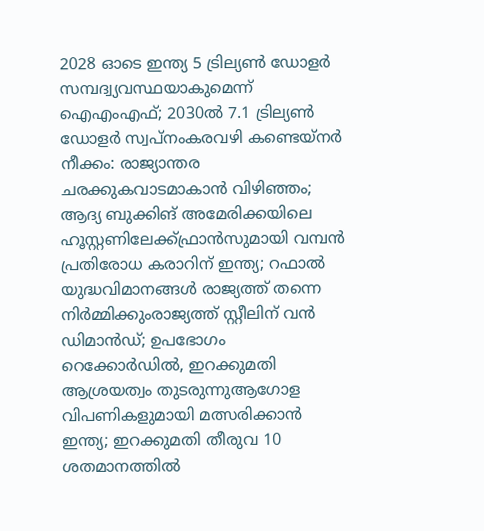2028 ഓടെ ഇന്ത്യ 5 ട്രില്യണ്‍ ഡോളര്‍ സമ്പദ്വ്യവസ്ഥയാകുമെന്ന് ഐഎംഎഫ്; 2030ല്‍ 7.1 ട്രില്യണ്‍ ഡോളര്‍ സ്വപ്നംകരവഴി കണ്ടെയ്നർ നീക്കം: രാജ്യാന്തര ചരക്കുകവാടമാകാൻ വിഴിഞ്ഞം; ആദ്യ ബുക്കിങ് അമേരിക്കയിലെ ഹൂസ്റ്റണിലേക്ക്ഫ്രാൻസുമായി വമ്പന്‍ പ്രതിരോധ കരാറിന് ഇന്ത്യ; റഫാല്‍ യുദ്ധവിമാനങ്ങള്‍ രാജ്യത്ത് തന്നെ നിര്‍മ്മിക്കുംരാജ്യത്ത് സ്റ്റീലിന് വൻ ഡിമാൻഡ്; ഉപഭോഗം റെക്കോർഡിൽ, ഇറക്കുമതി ആശ്രയത്വം തുടരുന്നുആഗോള വിപണികളുമായി മത്സരിക്കാൻ ഇന്ത്യ; ഇറക്കുമതി തീരുവ 10 ശതമാനത്തിൽ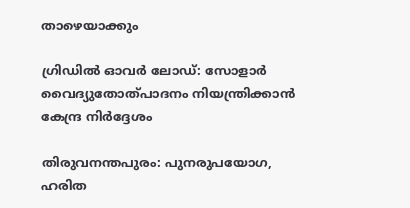താഴെയാക്കും

ഗ്രിഡില്‍ ഓവര്‍ ലോഡ്: സോളാര്‍ വൈദ്യുതോത്പാദനം നിയന്ത്രിക്കാന്‍ കേന്ദ്ര നിര്‍ദ്ദേശം

തിരുവനന്തപുരം: പുനരുപയോഗ, ഹരിത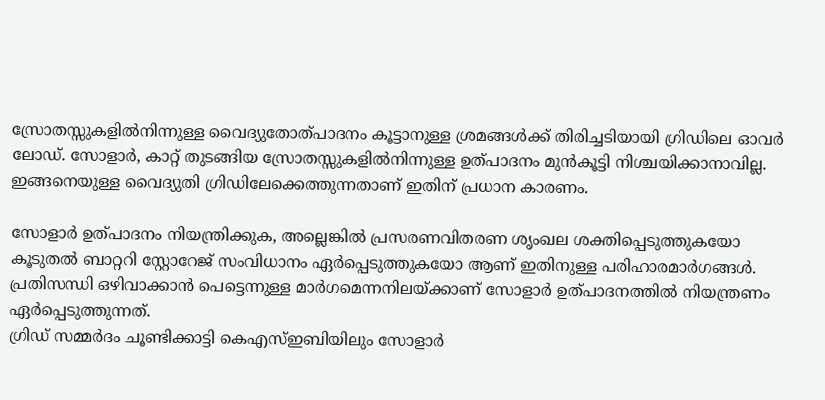സ്രോതസ്സുകളില്‍നിന്നുള്ള വൈദ്യുതോത്പാദനം കൂട്ടാനുള്ള ശ്രമങ്ങള്‍ക്ക് തിരിച്ചടിയായി ഗ്രിഡിലെ ഓവര്‍ ലോഡ്. സോളാർ, കാറ്റ് തുടങ്ങിയ സ്രോതസ്സുകളില്‍നിന്നുള്ള ഉത്പാദനം മുൻകൂട്ടി നിശ്ചയിക്കാനാവില്ല. ഇങ്ങനെയുള്ള വൈദ്യുതി ഗ്രിഡിലേക്കെത്തുന്നതാണ് ഇതിന് പ്രധാന കാരണം.

സോളാർ ഉത്പാദനം നിയന്ത്രിക്കുക, അല്ലെങ്കില്‍ പ്രസരണവിതരണ ശൃംഖല ശക്തിപ്പെടുത്തുകയോ കൂടുതല്‍ ബാറ്ററി സ്റ്റോറേജ് സംവിധാനം ഏർപ്പെടുത്തുകയോ ആണ് ഇതിനുള്ള പരിഹാരമാർഗങ്ങള്‍. പ്രതിസന്ധി ഒഴിവാക്കാൻ പെട്ടെന്നുള്ള മാർഗമെന്നനിലയ്ക്കാണ് സോളാർ ഉത്പാദനത്തില്‍ നിയന്ത്രണം ഏർപ്പെടുത്തുന്നത്.
ഗ്രിഡ് സമ്മർദം ചൂണ്ടിക്കാട്ടി കെഎസ്‌ഇബിയിലും സോളാർ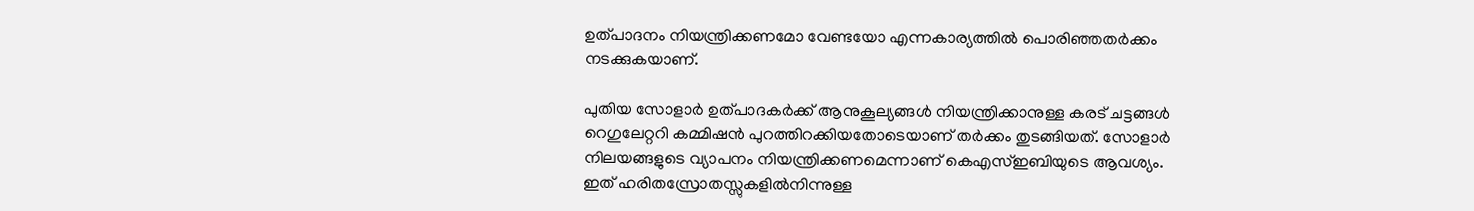ഉത്പാദനം നിയന്ത്രിക്കണമോ വേണ്ടയോ എന്നകാര്യത്തില്‍ പൊരിഞ്ഞതർക്കം നടക്കുകയാണ്.

പുതിയ സോളാർ ഉത്പാദകർക്ക് ആനുകൂല്യങ്ങള്‍ നിയന്ത്രിക്കാനുള്ള കരട് ചട്ടങ്ങള്‍ റെഗുലേറ്ററി കമ്മിഷൻ പുറത്തിറക്കിയതോടെയാണ് തർക്കം തുടങ്ങിയത്. സോളാർ നിലയങ്ങളുടെ വ്യാപനം നിയന്ത്രിക്കണമെന്നാണ് കെഎസ്‌ഇബിയുടെ ആവശ്യം. ഇത് ഹരിതസ്രോതസ്സുകളില്‍നിന്നുള്ള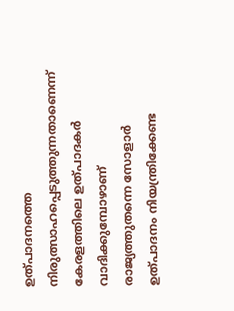ഉത്പാദനത്തെ നിരുത്സാഹപ്പെടുത്തുന്നതാണെന്ന് കേരളത്തിലെ ഉത്പാദകർ വാദിക്കുമ്പോഴാണ് രാജ്യത്തുതന്നെ സോളാർ ഉത്പാദനം നിയന്ത്രിക്കേണ്ട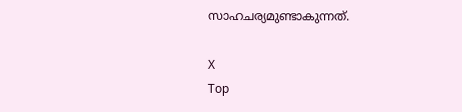സാഹചര്യമുണ്ടാകുന്നത്.

X
Top